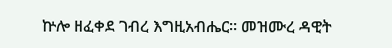ኵሎ ዘፈቀደ ገብረ እግዚአብሔር። መዝሙረ ዳዊት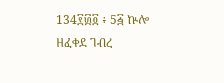134፻፴፬ ፥ 5፭ ኵሎ ዘፈቀደ ገብረ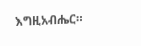እግዚአብሔር።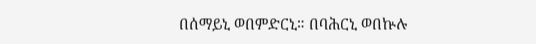በሰማይኒ ወበምድርኒ። በባሕርኒ ወበኵሉ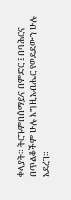ቀላያት። ትርጉምበሰማይና በምድር ፤ በባሕርና በጥልቆችም ሁሉ እግዚአብሔር የወደደውን ሁሉ አደረገ።